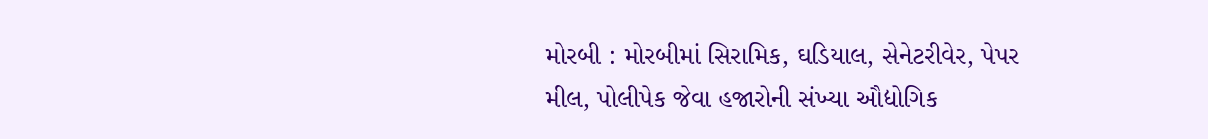મોરબી : મોરબીમાં સિરામિક, ઘડિયાલ, સેનેટરીવેર, પેપર મીલ, પોલીપેક જેવા હજારોની સંખ્યા ઔદ્યોગિક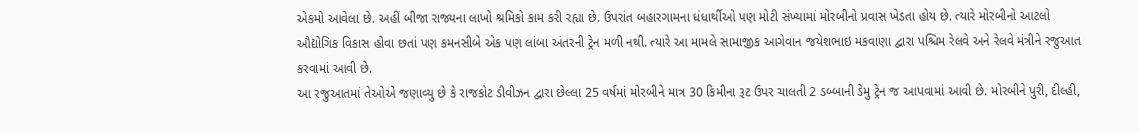એકમો આવેલા છે. અહીં બીજા રાજ્યના લાખો શ્રમિકો કામ કરી રહ્યા છે. ઉપરાંત બહારગામના ધંધાર્થીઓ પણ મોટી સંખ્યામાં મોરબીનો પ્રવાસ ખેડતા હોય છે. ત્યારે મોરબીનો આટલો ઔદ્યોગિક વિકાસ હોવા છતાં પણ કમનસીબે એક પણ લાંબા અંતરની ટ્રેન મળી નથી. ત્યારે આ મામલે સામાજીક આગેવાન જયેશભાઇ મકવાણા દ્વારા પશ્ચિમ રેલવે અને રેલવે મંત્રીને રજુઆત કરવામાં આવી છે.
આ રજુઆતમાં તેઓએ જણાવ્યુ છે કે રાજકોટ ડીવીઝન દ્વારા છેલ્લા 25 વર્ષમાં મોરબીને માત્ર 30 કિમીના રૂટ ઉપર ચાલતી 2 ડબ્બાની ડેમુ ટ્રેન જ આપવામાં આવી છે. મોરબીને પુરી, દીલ્હી,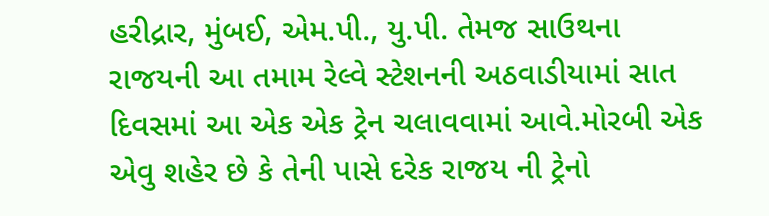હરીદ્રાર, મુંબઈ, એમ.પી., યુ.પી. તેમજ સાઉથના રાજયની આ તમામ રેલ્વે સ્ટેશનની અઠવાડીયામાં સાત દિવસમાં આ એક એક ટ્રેન ચલાવવામાં આવે.મોરબી એક એવુ શહેર છે કે તેની પાસે દરેક રાજય ની ટ્રેનો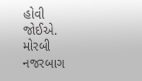હોવી જોઈએ.
મોરબી નજરબાગ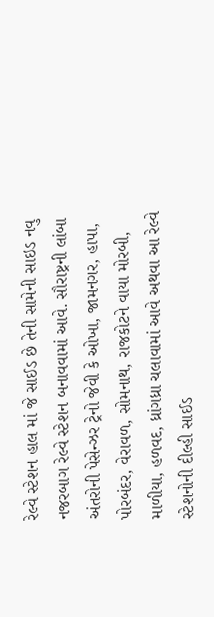રેલ્વે સ્ટેશન હાલ માં જે સાઈડ છે તેની સામેની સાઇડ નવુ નજરબાગ રેલ્વે સ્ટેશન બનાવવામાં આવે. સૌરાષ્ટ્રની લાંબા અંતરોની પેસેન્ઝર ટ્રેનો જેવી કે ઓખા, જામનગર, હાપા, પોરબંદર, વેરાવળ, સોમનાથ, રાજકોટને વાયા મોરબી, માળીયા, હળવદ, ધ્રાંગધ્રા ચલાવામાં આવે અથવા આ રેલ્વે સ્ટેશનોની દીલ્હી સાઈડ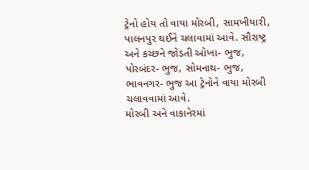ટ્રેનો હોય તો વાયા મોરબી, સામખીયારી, પાલનપુર થઈને ચલાવામાં આવે. સૌરાષ્ટ્ર અને કચ્છને જોડતી ઓખા- ભુજ, પોરબંદર- ભુજ, સોમનાથ- ભુજ, ભાવનગર- ભુજ આ ટ્રેનોને વાયા મોરબી ચલાવવામાં આવે.
મોરબી અને વાકાનેરમાં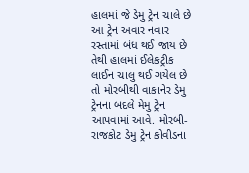હાલમાં જે ડેમુ ટ્રેન ચાલે છે આ ટ્રેન અવાર નવાર રસ્તામાં બંધ થઈ જાય છે તેથી હાલમાં ઈલેકટ્રીક લાઈન ચાલુ થઈ ગયેલ છે તો મોરબીથી વાકાનેર ડેમુ ટ્રેનના બદલે મેમુ ટ્રેન આપવામાં આવે. મોરબી- રાજકોટ ડેમુ ટ્રેન કોવીડના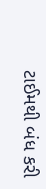ટાઈમથી બંધ કરી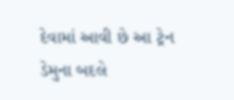દેવામાં આવી છે આ ટ્રેન ડેમુના બદલે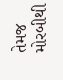તેમજ મોરબીથી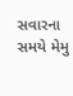સવારના સમયે મેમુ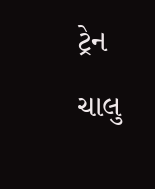ટ્રેન ચાલુ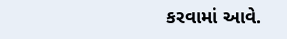કરવામાં આવે.